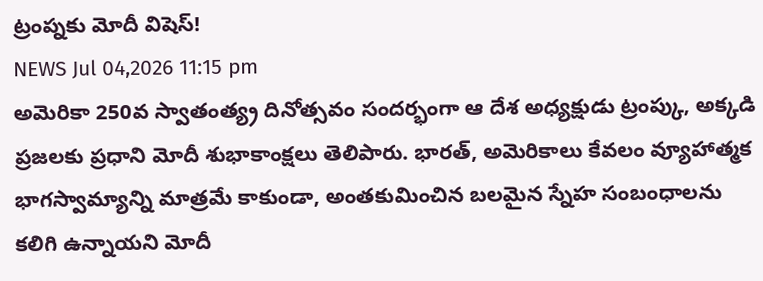ట్రంప్నకు మోదీ విషెస్!
NEWS Jul 04,2026 11:15 pm
అమెరికా 250వ స్వాతంత్య్ర దినోత్సవం సందర్భంగా ఆ దేశ అధ్యక్షుడు ట్రంప్కు, అక్కడి ప్రజలకు ప్రధాని మోదీ శుభాకాంక్షలు తెలిపారు. భారత్, అమెరికాలు కేవలం వ్యూహాత్మక భాగస్వామ్యాన్ని మాత్రమే కాకుండా, అంతకుమించిన బలమైన స్నేహ సంబంధాలను కలిగి ఉన్నాయని మోదీ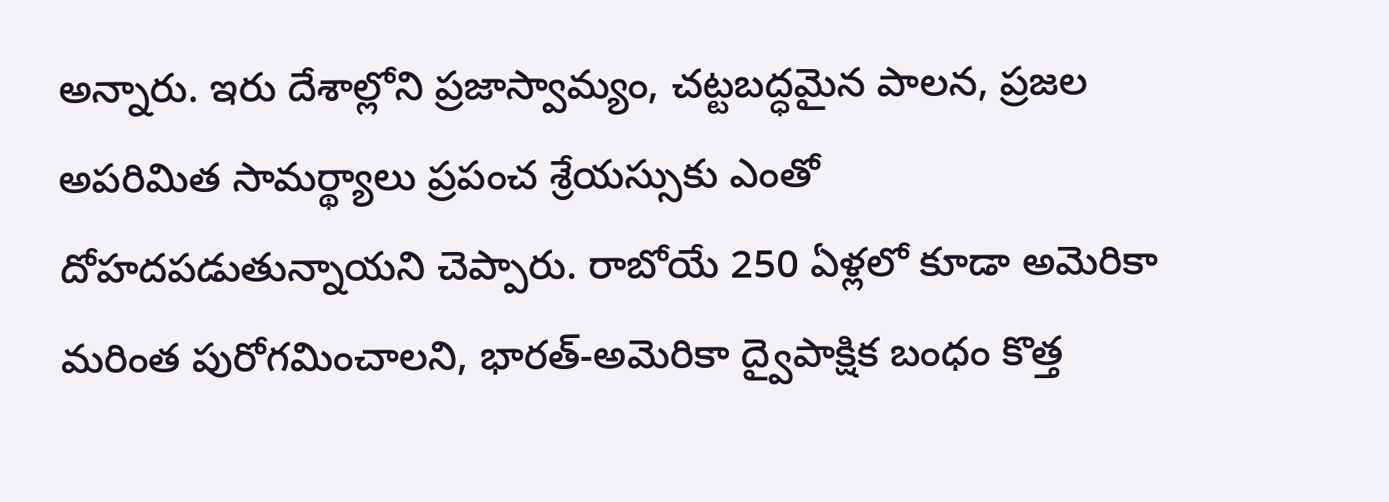అన్నారు. ఇరు దేశాల్లోని ప్రజాస్వామ్యం, చట్టబద్ధమైన పాలన, ప్రజల అపరిమిత సామర్థ్యాలు ప్రపంచ శ్రేయస్సుకు ఎంతో దోహదపడుతున్నాయని చెప్పారు. రాబోయే 250 ఏళ్లలో కూడా అమెరికా మరింత పురోగమించాలని, భారత్-అమెరికా ద్వైపాక్షిక బంధం కొత్త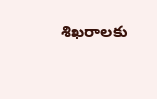శిఖరాలకు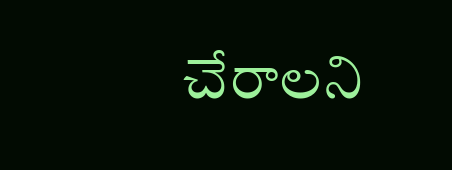చేరాలని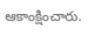ఆకాంక్షించారు.